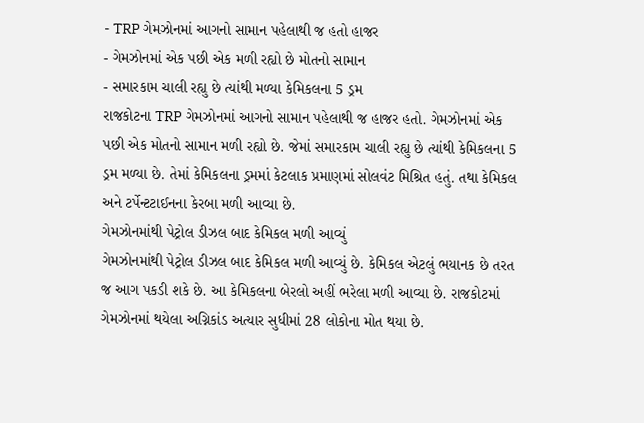- TRP ગેમઝોનમાં આગનો સામાન પહેલાથી જ હતો હાજર
- ગેમઝોનમાં એક પછી એક મળી રહ્યો છે મોતનો સામાન
- સમારકામ ચાલી રહ્યુ છે ત્યાંથી મળ્યા કેમિકલના 5 ડ્રમ
રાજકોટના TRP ગેમઝોનમાં આગનો સામાન પહેલાથી જ હાજર હતો. ગેમઝોનમાં એક પછી એક મોતનો સામાન મળી રહ્યો છે. જેમાં સમારકામ ચાલી રહ્યુ છે ત્યાંથી કેમિકલના 5 ડ્રમ મળ્યા છે. તેમાં કેમિકલના ડ્રમમાં કેટલાક પ્રમાણમાં સોલવંટ મિશ્રિત હતું. તથા કેમિકલ અને ટર્પેન્ટટાઈનના કેરબા મળી આવ્યા છે.
ગેમઝોનમાંથી પેટ્રોલ ડીઝલ બાદ કેમિકલ મળી આવ્યું
ગેમઝોનમાંથી પેટ્રોલ ડીઝલ બાદ કેમિકલ મળી આવ્યું છે. કેમિકલ એટલું ભયાનક છે તરત જ આગ પકડી શકે છે. આ કેમિકલના બેરલો અહીં ભરેલા મળી આવ્યા છે. રાજકોટમાં ગેમઝોનમાં થયેલા અગ્નિકાંડ અત્યાર સુધીમાં 28 લોકોના મોત થયા છે.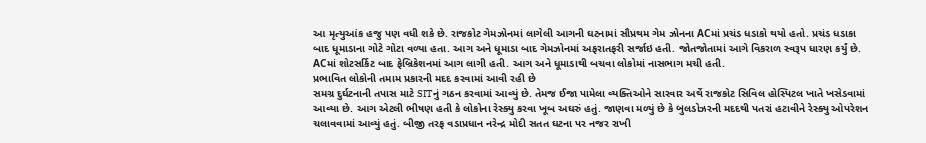આ મૃત્યુઆંક હજુ પણ વધી શકે છે. રાજકોટ ગેમઝોનમાં લાગેલી આગની ઘટનામાં સૌપ્રથમ ગેમ ઝોનના ACમાં પ્રચંડ ધડાકો થયો હતો. પ્રચંડ ધડાકા બાદ ધૂમાડાના ગોટે ગોટા વળ્યા હતા. આગ અને ધૂમાડા બાદ ગેમઝોનમાં અફરાતફરી સર્જાઇ હતી. જોતજોતામાં આગે વિકરાળ સ્વરૂપ ધારણ કર્યું છે. ACમાં શોટસર્કિટ બાદ ફેબ્રિકેશનમાં આગ લાગી હતી. આગ અને ધૂમાડાથી બચવા લોકોમાં નાસભાગ મચી હતી.
પ્રભાવિત લોકોની તમામ પ્રકારની મદદ કરવામાં આવી રહી છે
સમગ્ર દુર્ઘટનાની તપાસ માટે SITનું ગઠન કરવામાં આવ્યું છે. તેમજ ઈજા પામેલા વ્યક્તિઓને સારવાર અર્થે રાજકોટ સિવિલ હોસ્પિટલ ખાતે ખસેડવામાં આવ્યા છે. આગ એટલી ભીષણ હતી કે લોકોના રેસ્ક્યુ કરવા ખૂબ અઘરું હતું. જાણવા મળ્યું છે કે બુલડોઝરની મદદથી પતરાં હટાવીને રેસ્ક્યુ ઓપરેશન ચલાવવામાં આવ્યું હતું. બીજી તરફ વડાપ્રધાન નરેન્દ્ર મોદી સતત ઘટના પર નજર રાખી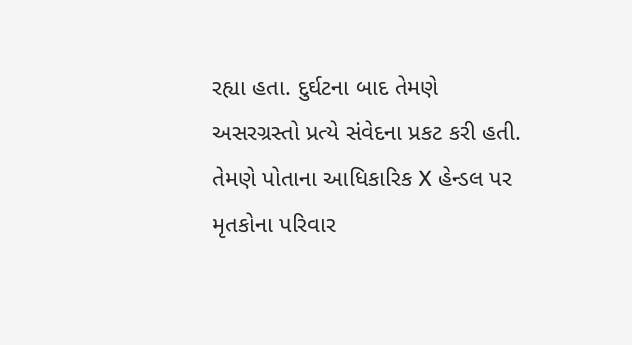રહ્યા હતા. દુર્ઘટના બાદ તેમણે અસરગ્રસ્તો પ્રત્યે સંવેદના પ્રકટ કરી હતી. તેમણે પોતાના આધિકારિક X હેન્ડલ પર મૃતકોના પરિવાર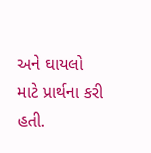અને ઘાયલો માટે પ્રાર્થના કરી હતી.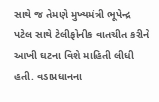સાથે જ તેમણે મુખ્યમંત્રી ભૂપેન્દ્ર પટેલ સાથે ટેલીફોનીક વાતચીત કરીને આખી ઘટના વિશે માહિતી લીધી હતી. વડાપ્રધાનના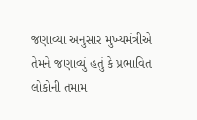જણાવ્યા અનુસાર મુખ્યમંત્રીએ તેમને જણાવ્યું હતું કે પ્રભાવિત લોકોની તમામ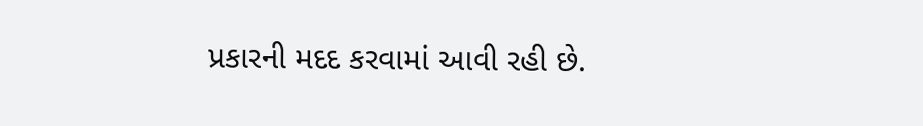પ્રકારની મદદ કરવામાં આવી રહી છે.